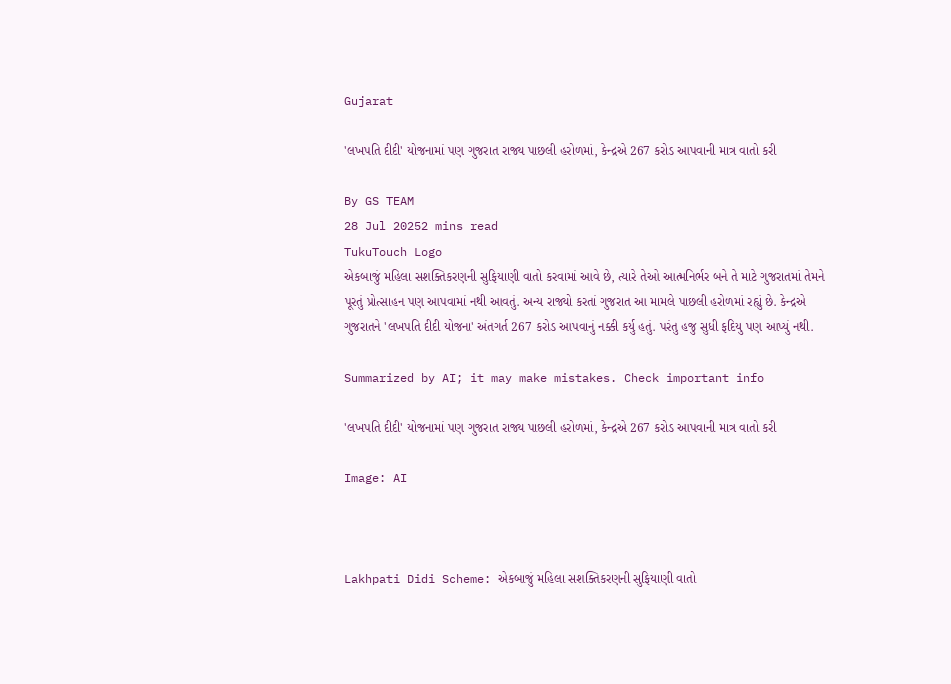Gujarat

'લખપતિ દીદી' યોજનામાં પણ ગુજરાત રાજ્ય પાછલી હરોળમાં, કેન્દ્રએ 267 કરોડ આપવાની માત્ર વાતો કરી

By GS TEAM
28 Jul 20252 mins read
TukuTouch Logo
એકબાજું મહિલા સશક્તિકરણની સુફિયાણી વાતો કરવામાં આવે છે, ત્યારે તેઓ આત્મનિર્ભર બને તે માટે ગુજરાતમાં તેમને પૂરતું પ્રોત્સાહન પણ આપવામાં નથી આવતું. અન્ય રાજ્યો કરતાં ગુજરાત આ મામલે પાછલી હરોળમાં રહ્યું છે. કેન્દ્રએ ગુજરાતને 'લખપતિ દીદી યોજના' અંતગર્ત 267 કરોડ આપવાનું નક્કી કર્યુ હતું. પરંતુ હજુ સુધી ફદિયુ પણ આપ્યું નથી.

Summarized by AI; it may make mistakes. Check important info

'લખપતિ દીદી' યોજનામાં પણ ગુજરાત રાજ્ય પાછલી હરોળમાં, કેન્દ્રએ 267 કરોડ આપવાની માત્ર વાતો કરી

Image: AI



Lakhpati Didi Scheme: એકબાજું મહિલા સશક્તિકરણની સુફિયાણી વાતો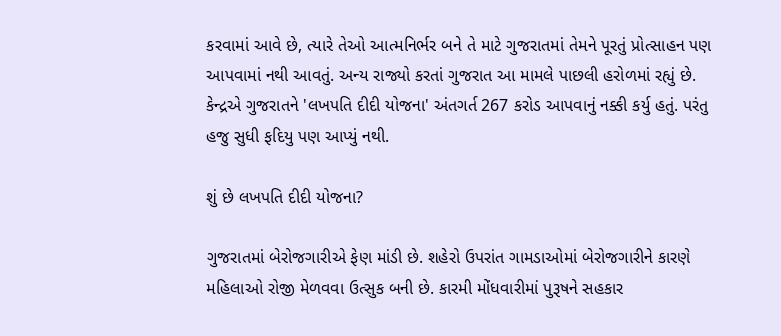કરવામાં આવે છે, ત્યારે તેઓ આત્મનિર્ભર બને તે માટે ગુજરાતમાં તેમને પૂરતું પ્રોત્સાહન પણ આપવામાં નથી આવતું. અન્ય રાજ્યો કરતાં ગુજરાત આ મામલે પાછલી હરોળમાં રહ્યું છે. કેન્દ્રએ ગુજરાતને 'લખપતિ દીદી યોજના' અંતગર્ત 267 કરોડ આપવાનું નક્કી કર્યુ હતું. પરંતુ હજુ સુધી ફદિયુ પણ આપ્યું નથી.

શું છે લખપતિ દીદી યોજના?

ગુજરાતમાં બેરોજગારીએ ફેણ માંડી છે. શહેરો ઉપરાંત ગામડાઓમાં બેરોજગારીને કારણે મહિલાઓ રોજી મેળવવા ઉત્સુક બની છે. કારમી મોંધવારીમાં પુરૂષને સહકાર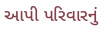આપી પરિવારનું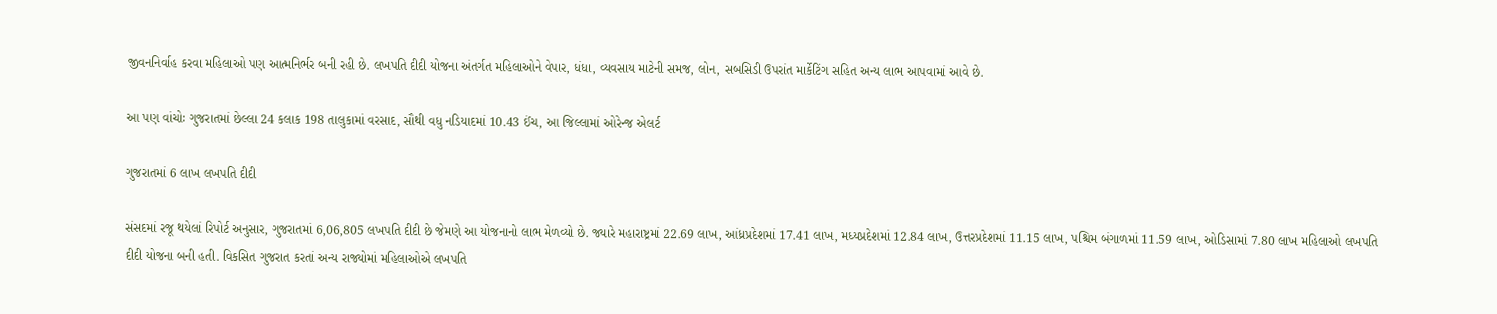જીવનનિર્વાહ કરવા મહિલાઓ પણ આત્મનિર્ભર બની રહી છે. લખપતિ દીદી યોજના અંતર્ગત મહિલાઓને વેપાર, ધંધા, વ્યવસાય માટેની સમજ, લોન, સબસિડી ઉપરાંત માર્કેટિંગ સહિત અન્ય લાભ આપવામાં આવે છે.

આ પણ વાંચોઃ ગુજરાતમાં છેલ્લા 24 કલાક 198 તાલુકામાં વરસાદ, સૌથી વધુ નડિયાદમાં 10.43 ઈંચ, આ જિલ્લામાં ઓરેન્જ એલર્ટ

ગુજરાતમાં 6 લાખ લખપતિ દીદી

સંસદમાં રજૂ થયેલાં રિપોર્ટ અનુસાર, ગુજરાતમાં 6,06,805 લખપતિ દીદી છે જેમણે આ યોજનાનો લાભ મેળવ્યો છે. જ્યારે મહારાષ્ટ્રમાં 22.69 લાખ, આંધ્રપ્રદેશમાં 17.41 લાખ, મધ્યપ્રદેશમાં 12.84 લાખ, ઉત્તરપ્રદેશમાં 11.15 લાખ, પશ્ચિમ બંગાળમાં 11.59 લાખ, ઓડિસામાં 7.80 લાખ મહિલાઓ લખપતિ દીદી યોજના બની હતી. વિકસિત ગુજરાત કરતાં અન્ય રાજ્યોમાં મહિલાઓએ લખપતિ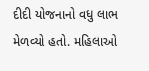દીદી યોજનાનો વધુ લાભ મેળવ્યો હતો. મહિલાઓ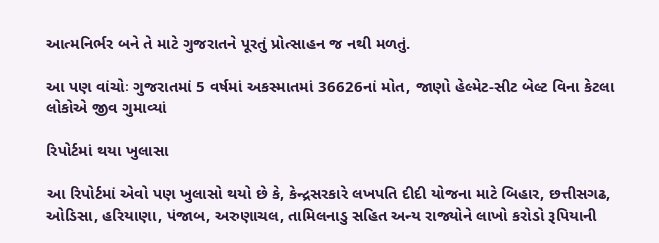આત્મનિર્ભર બને તે માટે ગુજરાતને પૂરતું પ્રોત્સાહન જ નથી મળતું.

આ પણ વાંચોઃ ગુજરાતમાં 5 વર્ષમાં અકસ્માતમાં 36626નાં મોત, જાણો હેલ્મેટ-સીટ બેલ્ટ વિના કેટલા લોકોએ જીવ ગુમાવ્યાં

રિપોર્ટમાં થયા ખુલાસા

આ રિપોર્ટમાં એવો પણ ખુલાસો થયો છે કે, કેન્દ્રસરકારે લખપતિ દીદી યોજના માટે બિહાર, છત્તીસગઢ, ઓડિસા, હરિયાણા, પંજાબ, અરુણાચલ, તામિલનાડુ સહિત અન્ય રાજ્યોને લાખો કરોડો રૂપિયાની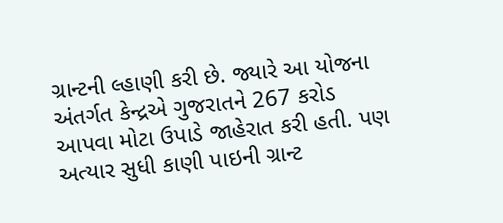ગ્રાન્ટની લ્હાણી કરી છે. જ્યારે આ યોજના અંતર્ગત કેન્દ્રએ ગુજરાતને 267 કરોડ આપવા મોટા ઉપાડે જાહેરાત કરી હતી. પણ અત્યાર સુધી કાણી પાઇની ગ્રાન્ટ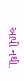આપી નથી.